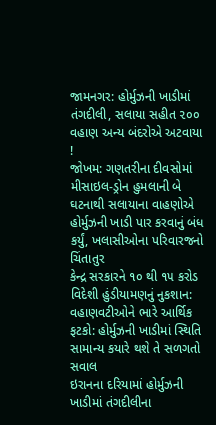જામનગર: હોર્મુઝની ખાડીમાં તંગદીલી, સલાયા સહીત ૨૦૦ વહાણ અન્ય બંદરોએ અટવાયા !
જોખમ: ગણતરીના દીવસોમાં મીસાઇલ-ડ્રોન હુમલાની બે ઘટનાથી સલાયાના વાહણોએ હોર્મુઝની ખાડી પાર કરવાનું બંધ કર્યું, ખલાસીઓના પરિવારજનો ચિંતાતુર
કેન્દ્ર સરકારને ૧૦ થી ૧૫ કરોડ વિદેશી હુંડીયામણનું નુકશાન: વહાણવટીઓને ભારે આર્થિક ફટકો: હોર્મુઝની ખાડીમાં સ્થિતિ સામાન્ય કયારે થશે તે સળગતો સવાલ
ઇરાનના દરિયામાં હોર્મુઝની ખાડીમાં તંગદીલીના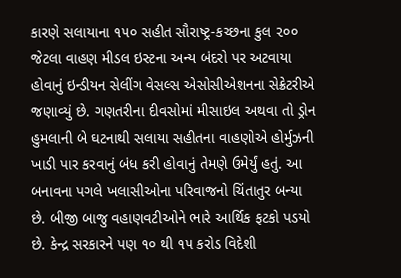કારણે સલાયાના ૧૫૦ સહીત સૌરાષ્ટ્ર-કચ્છના કુલ ૨૦૦ જેટલા વાહણ મીડલ ઇસ્ટના અન્ય બંદરો પર અટવાયા હોવાનું ઇન્ડીયન સેલીંગ વેસલ્સ એસોસીએશનના સેક્રેટરીએ જણાવ્યું છે. ગણતરીના દીવસોમાં મીસાઇલ અથવા તો ડ્રોન હુમલાની બે ઘટનાથી સલાયા સહીતના વાહણોએ હોર્મુઝની ખાડી પાર કરવાનું બંધ કરી હોવાનું તેમણે ઉમેર્યું હતું. આ બનાવના પગલે ખલાસીઓના પરિવાજનો ચિંતાતુર બન્યા છે. બીજી બાજુ વહાણવટીઓને ભારે આર્થિક ફટકો પડયો છે. કેન્દ્ર સરકારને પણ ૧૦ થી ૧૫ કરોડ વિદેશી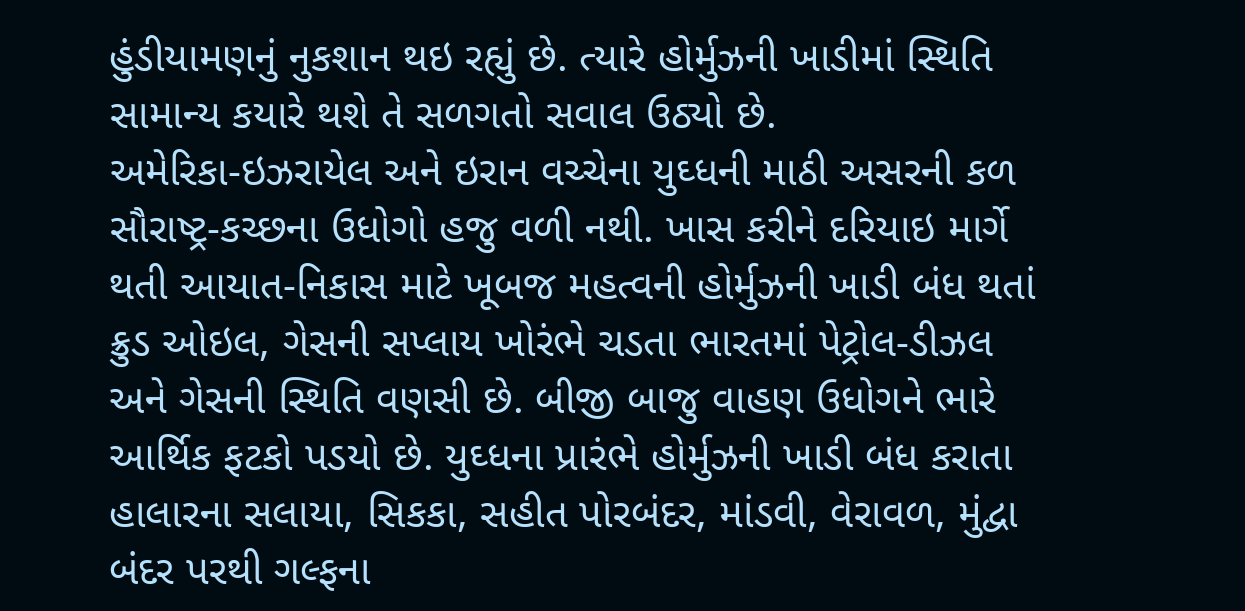હુંડીયામણનું નુકશાન થઇ રહ્યું છે. ત્યારે હોર્મુઝની ખાડીમાં સ્થિતિ સામાન્ય કયારે થશે તે સળગતો સવાલ ઉઠ્યો છે.
અમેરિકા-ઇઝરાયેલ અને ઇરાન વચ્ચેના યુઘ્ધની માઠી અસરની કળ સૌરાષ્ટ્ર-કચ્છના ઉધોગો હજુ વળી નથી. ખાસ કરીને દરિયાઇ માર્ગે થતી આયાત-નિકાસ માટે ખૂબજ મહત્વની હોર્મુઝની ખાડી બંધ થતાં ક્રુડ ઓઇલ, ગેસની સપ્લાય ખોરંભે ચડતા ભારતમાં પેટ્રોલ-ડીઝલ અને ગેસની સ્થિતિ વણસી છે. બીજી બાજુ વાહણ ઉધોગને ભારે આર્થિક ફટકો પડયો છે. યુઘ્ધના પ્રારંભે હોર્મુઝની ખાડી બંધ કરાતા હાલારના સલાયા, સિકકા, સહીત પોરબંદર, માંડવી, વેરાવળ, મુંદ્વા બંદર પરથી ગલ્ફના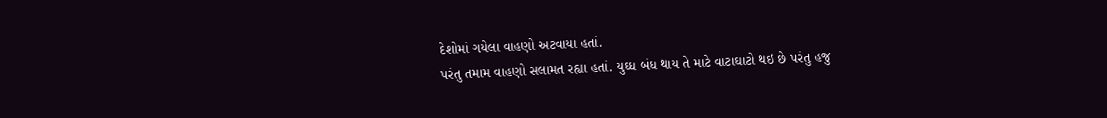દેશોમાં ગયેલા વાહણો અટવાયા હતાં.
પરંતુ તમામ વાહણો સલામત રહ્યા હતાં. યુઘ્ધ બંધ થાય તે માટે વાટાઘાટો થઇ છે પરંતુ હજુ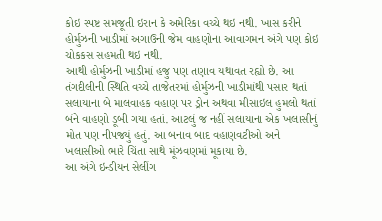કોઇ સ્પષ્ટ સમજૂતી ઇરાન કે અમેરિકા વચ્ચે થઇ નથી. ખાસ કરીને હોર્મુઝની ખાડીમાં અગાઉની જેમ વાહણોના આવાગમન અંગે પણ કોઇ ચોકકસ સહમતી થઇ નથી.
આથી હોર્મુઝની ખાડીમાં હજુ પણ તણાવ યથાવત રહ્યો છે. આ તંગદીલીની સ્થિતિ વચ્ચે તાજેતરમાં હોર્મુઝની ખાડીમાંથી પસાર થતાં સલાયાના બે માલવાહક વહાણ પર ડ્રોન અથવા મીસાઇલ હુમલો થતાં બંને વાહણો ડૂબી ગયા હતાં. આટલું જ નહીં સલાયાના એક ખલાસીનું મોત પણ નીપજયું હતું. આ બનાવ બાદ વહાણવટીઓ અને ખલાસીઓ ભારે ચિંતા સાથે મૂંઝવણમાં મૂકાયા છે.
આ અંગે ઇન્ડીયન સેલીંગ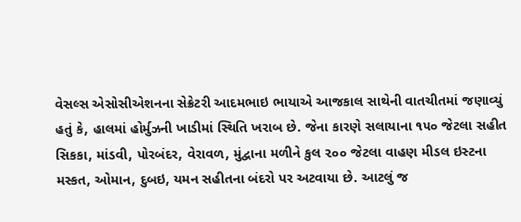વેસલ્સ એસોસીએશનના સેક્રેટરી આદમભાઇ ભાયાએ આજકાલ સાથેની વાતચીતમાં જણાવ્યું હતું કે, હાલમાં હોર્મુઝની ખાડીમાં સ્થિતિ ખરાબ છે. જેના કારણે સલાયાના ૧૫૦ જેટલા સહીત સિકકા, માંડવી, પોરબંદર, વેરાવળ, મુંદ્વાના મળીને કુલ ૨૦૦ જેટલા વાહણ મીડલ ઇસ્ટના મસ્કત, ઓમાન, દુબઇ, યમન સહીતના બંદરો પર અટવાયા છે. આટલું જ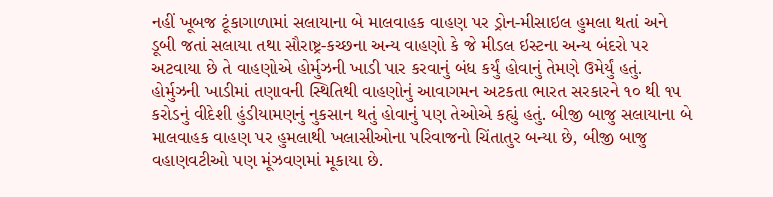નહીં ખૂબજ ટૂંકાગાળામાં સલાયાના બે માલવાહક વાહણ પર ડ્રોન-મીસાઇલ હુમલા થતાં અને ડૂબી જતાં સલાયા તથા સૌરાષ્ટ્ર-કચ્છના અન્ય વાહણો કે જે મીડલ ઇસ્ટના અન્ય બંદરો પર અટવાયા છે તે વાહણોએ હોર્મુઝની ખાડી પાર કરવાનું બંધ કર્યું હોવાનું તેમણે ઉમેર્યું હતું.
હોર્મુઝની ખાડીમાં તણાવની સ્થિતિથી વાહણોનું આવાગમન અટકતા ભારત સરકારને ૧૦ થી ૧૫ કરોડનું વીદેશી હુંડીયામણનું નુકસાન થતું હોવાનું પણ તેઓએ કહ્યું હતું. બીજી બાજુ સલાયાના બે માલવાહક વાહણ પર હુમલાથી ખલાસીઓના પરિવાજનો ચિંતાતુર બન્યા છે, બીજી બાજુ વહાણવટીઓ પણ મૂંઝવણમાં મૂકાયા છે.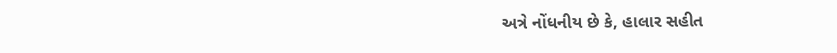અત્રે નોંધનીય છે કે, હાલાર સહીત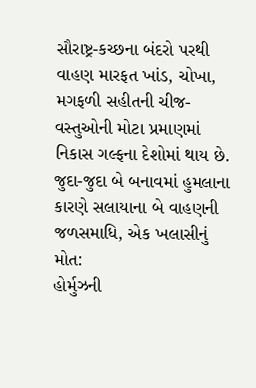સૌરાષ્ટ્ર-કચ્છના બંદરો પરથી વાહણ મારફત ખાંડ, ચોખા, મગફળી સહીતની ચીજ-વસ્તુઓની મોટા પ્રમાણમાં નિકાસ ગલ્ફના દેશોમાં થાય છે.
જુદા-જુદા બે બનાવમાં હુમલાના કારણે સલાયાના બે વાહણની જળસમાધિ, એક ખલાસીનું મોત:
હોર્મુઝની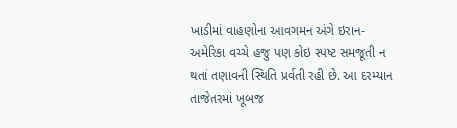ખાડીમાં વાહણોના આવગમન અંગે ઇરાન-અમેરિકા વચ્ચે હજુ પણ કોઇ સ્પષ્ટ સમજૂતી ન થતાં તણાવની સ્થિતિ પ્રર્વતી રહી છે. આ દરમ્યાન તાજેતરમાં ખૂબજ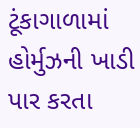ટૂંકાગાળામાં હોર્મુઝની ખાડી પાર કરતા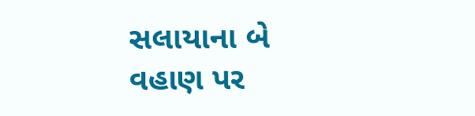સલાયાના બે વહાણ પર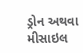ડ્રોન અથવા મીસાઇલ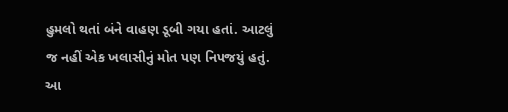હુમલો થતાં બંને વાહણ ડૂબી ગયા હતાં. આટલું જ નહીં એક ખલાસીનું મોત પણ નિપજયું હતું. આ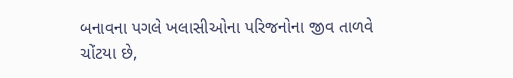બનાવના પગલે ખલાસીઓના પરિજનોના જીવ તાળવે ચોંટયા છે,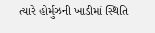ત્યારે હોર્મુઝની ખાડીમાં સ્થિતિ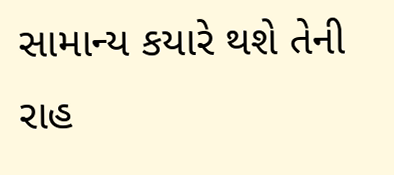સામાન્ય કયારે થશે તેની રાહ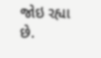જોઇ રહ્યા છે.